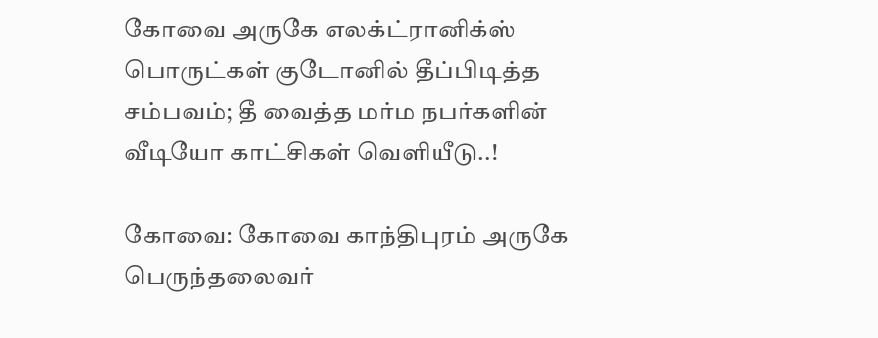கோவை அருகே எலக்ட்ரானிக்ஸ் பொருட்கள் குடோனில் தீப்பிடித்த சம்பவம்; தீ வைத்த மர்ம நபர்களின் வீடியோ காட்சிகள் வெளியீடு..!

கோவை: கோவை காந்திபுரம் அருகே பெருந்தலைவர்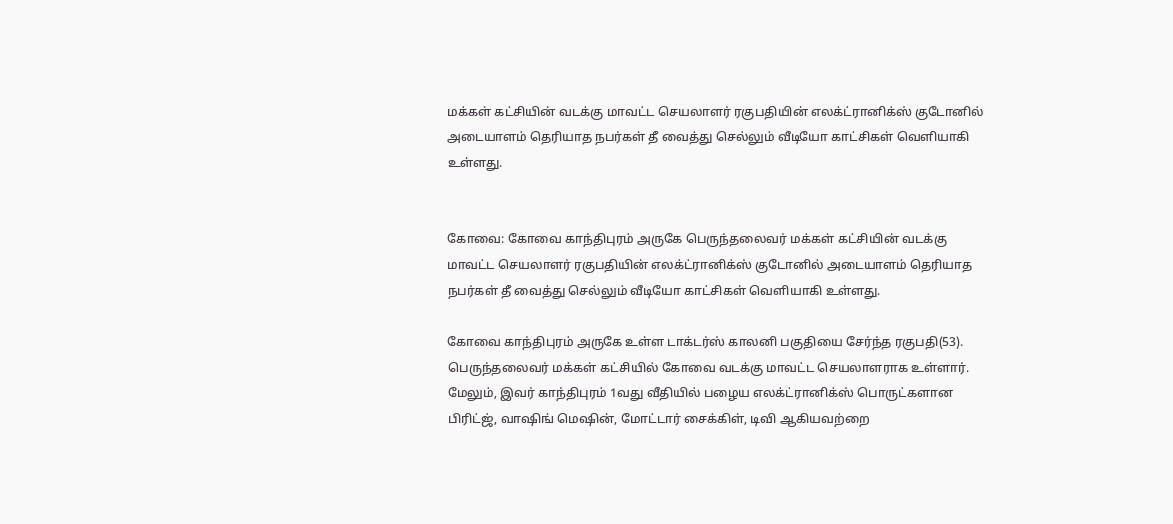மக்கள் கட்சியின் வடக்கு மாவட்ட செயலாளர் ரகுபதியின் எலக்ட்ரானிக்ஸ் குடோனில் அடையாளம் தெரியாத நபர்கள் தீ வைத்து செல்லும் வீடியோ காட்சிகள் வெளியாகி உள்ளது.


கோவை: கோவை காந்திபுரம் அருகே பெருந்தலைவர் மக்கள் கட்சியின் வடக்கு மாவட்ட செயலாளர் ரகுபதியின் எலக்ட்ரானிக்ஸ் குடோனில் அடையாளம் தெரியாத நபர்கள் தீ வைத்து செல்லும் வீடியோ காட்சிகள் வெளியாகி உள்ளது.

கோவை காந்திபுரம் அருகே உள்ள டாக்டர்ஸ் காலனி பகுதியை சேர்ந்த ரகுபதி(53). பெருந்தலைவர் மக்கள் கட்சியில் கோவை வடக்கு மாவட்ட செயலாளராக உள்ளார். மேலும், இவர் காந்திபுரம் 1வது வீதியில் பழைய எலக்ட்ரானிக்ஸ் பொருட்களான பிரிட்ஜ், வாஷிங் மெஷின், மோட்டார் சைக்கிள், டிவி ஆகியவற்றை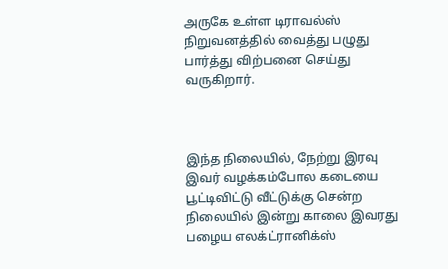அருகே உள்ள டிராவல்ஸ் நிறுவனத்தில் வைத்து பழுது பார்த்து விற்பனை செய்து வருகிறார்.



இந்த நிலையில், நேற்று இரவு இவர் வழக்கம்போல கடையை பூட்டிவிட்டு வீட்டுக்கு சென்ற நிலையில் இன்று காலை இவரது பழைய எலக்ட்ரானிக்ஸ்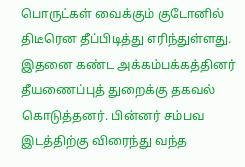பொருட்கள் வைக்கும் குடோனில் திடீரென தீப்பிடித்து எரிந்துள்ளது. இதனை கண்ட அக்கம்பக்கத்தினர் தீயணைப்புத் துறைக்கு தகவல் கொடுத்தனர். பின்னர் சம்பவ இடத்திற்கு விரைந்து வந்த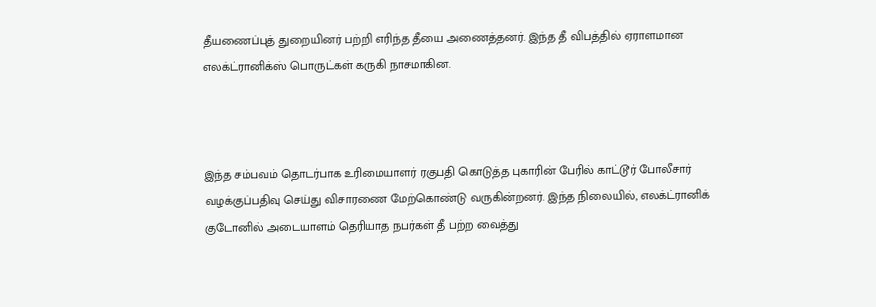தீயணைப்புத் துறையினர் பற்றி எரிந்த தீயை அணைத்தனர். இந்த தீ விபத்தில் ஏராளமான எலக்ட்ரானிக்ஸ் பொருட்கள் கருகி நாசமாகின.



இந்த சம்பவம் தொடர்பாக உரிமையாளர் ரகுபதி கொடுத்த புகாரின் பேரில் காட்டூர் போலீசார் வழக்குப்பதிவு செய்து விசாரணை மேற்கொண்டு வருகின்றனர். இந்த நிலையில், எலக்ட்ரானிக் குடோனில் அடையாளம் தெரியாத நபர்கள் தீ பற்ற வைத்து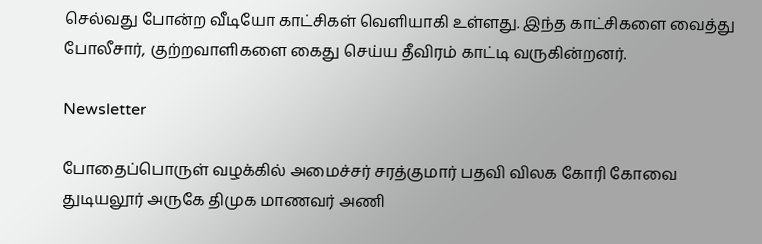செல்வது போன்ற வீடியோ காட்சிகள் வெளியாகி உள்ளது. இந்த காட்சிகளை வைத்து போலீசார், குற்றவாளிகளை கைது செய்ய தீவிரம் காட்டி வருகின்றனர்.

Newsletter

போதைப்பொருள் வழக்கில் அமைச்சர் சரத்குமார் பதவி விலக கோரி கோவை துடியலூர் அருகே திமுக மாணவர் அணி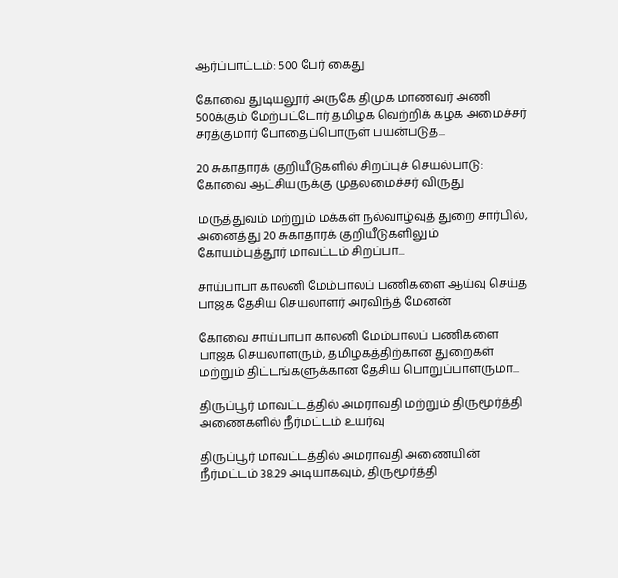ஆர்ப்பாட்டம்: 500 பேர் கைது

கோவை துடியலூர் அருகே திமுக மாணவர் அணி 500க்கும் மேற்பட்டோர் தமிழக வெற்றிக் கழக அமைச்சர் சரத்குமார் போதைப்பொருள் பயன்படுத...

20 சுகாதாரக் குறியீடுகளில் சிறப்புச் செயல்பாடு: கோவை ஆட்சியருக்கு முதலமைச்சர் விருது

மருத்துவம் மற்றும் மக்கள் நல்வாழ்வுத் துறை சார்பில், அனைத்து 20 சுகாதாரக் குறியீடுகளிலும் கோயம்புத்தூர் மாவட்டம் சிறப்பா...

சாய்பாபா காலனி மேம்பாலப் பணிகளை ஆய்வு செய்த பாஜக தேசிய செயலாளர் அரவிந்த் மேனன்

கோவை சாய்பாபா காலனி மேம்பாலப் பணிகளை பாஜக செயலாளரும், தமிழகத்திற்கான துறைகள் மற்றும் திட்டங்களுக்கான தேசிய பொறுப்பாளருமா...

திருப்பூர் மாவட்டத்தில் அமராவதி மற்றும் திருமூர்த்தி அணைகளில் நீர்மட்டம் உயர்வு

திருப்பூர் மாவட்டத்தில் அமராவதி அணையின் நீர்மட்டம் 38.29 அடியாகவும், திருமூர்த்தி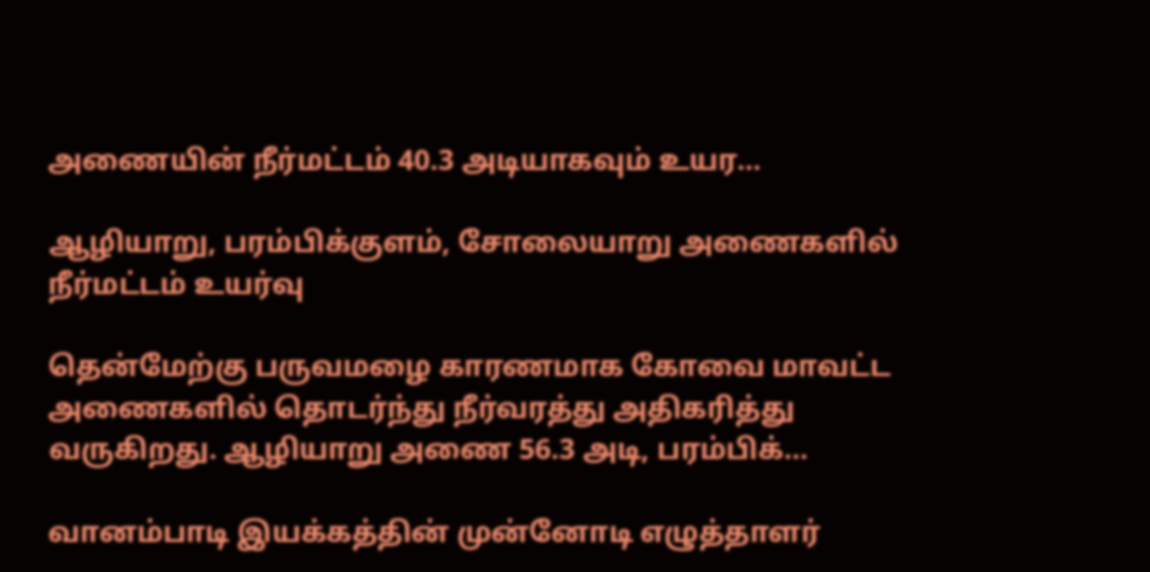அணையின் நீர்மட்டம் 40.3 அடியாகவும் உயர...

ஆழியாறு, பரம்பிக்குளம், சோலையாறு அணைகளில் நீர்மட்டம் உயர்வு

தென்மேற்கு பருவமழை காரணமாக கோவை மாவட்ட அணைகளில் தொடர்ந்து நீர்வரத்து அதிகரித்து வருகிறது. ஆழியாறு அணை 56.3 அடி, பரம்பிக்...

வானம்பாடி இயக்கத்தின் முன்னோடி எழுத்தாளர்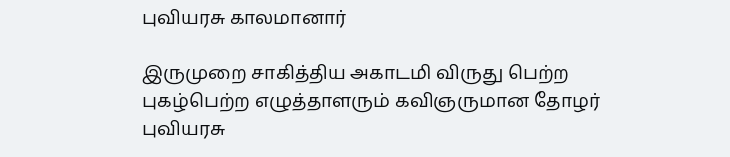புவியரசு காலமானார்

இருமுறை சாகித்திய அகாடமி விருது பெற்ற புகழ்பெற்ற எழுத்தாளரும் கவிஞருமான தோழர் புவியரசு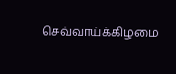செவ்வாய்க்கிழமை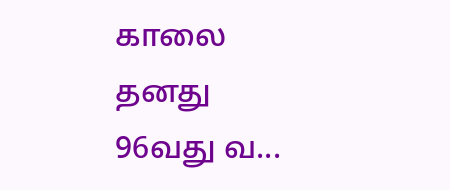காலை தனது 96வது வ...